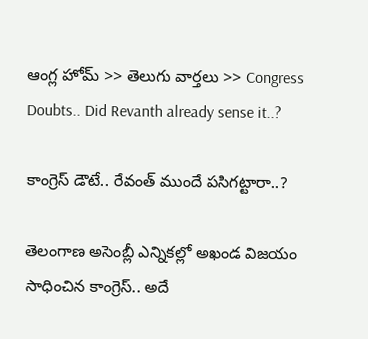ఆంగ్ల హోమ్ >> తెలుగు వార్తలు >> Congress Doubts.. Did Revanth already sense it..?

కాంగ్రెస్ డౌటే.. రేవంత్ ముందే పసిగట్టారా..?

తెలంగాణ అసెంబ్లీ ఎన్నికల్లో అఖండ విజయం సాధించిన కాంగ్రెస్.. అదే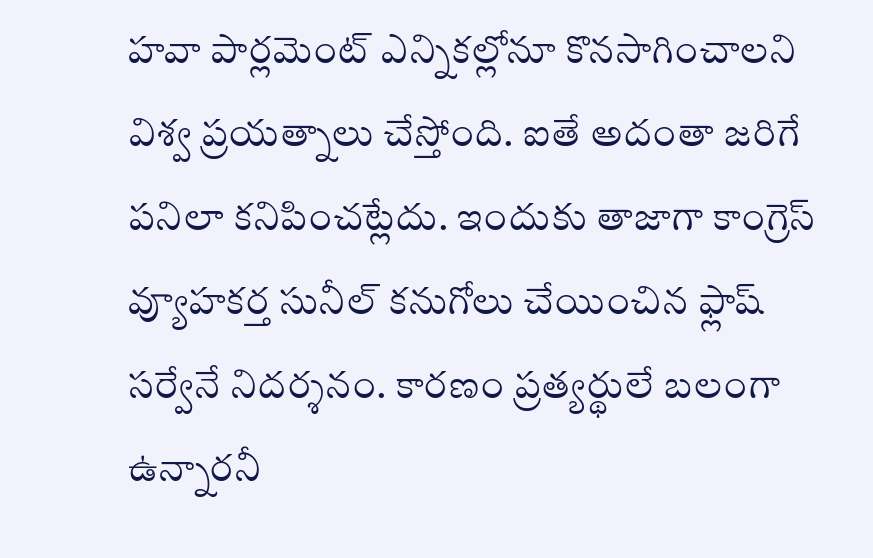హవా పార్లమెంట్ ఎన్నికల్లోనూ కొనసాగించాలని విశ్వ ప్రయత్నాలు చేస్తోంది. ఐతే అదంతా జరిగే పనిలా కనిపించట్లేదు. ఇందుకు తాజాగా కాంగ్రెస్ వ్యూహకర్త సునీల్ కనుగోలు చేయించిన ఫ్లాష్ సర్వేనే నిదర్శనం. కారణం ప్రత్యర్థులే బలంగా ఉన్నారనీ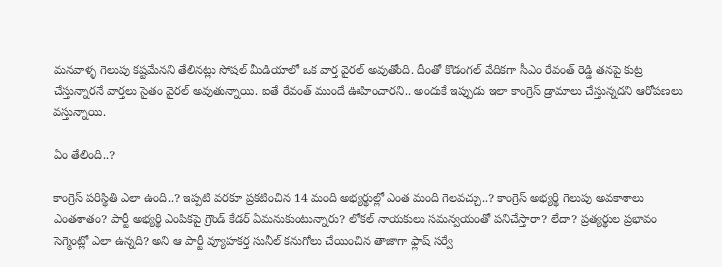మనవాళ్ళ గెలుపు కష్టమేనని తేలినట్లు సోషల్ మీడియాలో ఒక వార్త వైరల్ అవుతోంది. దీంతో కొడంగల్ వేదికగా సీఎం రేవంత్ రెడ్డి తనపై కుట్ర చేస్తున్నారనే వార్తలు సైతం వైరల్ అవుతున్నాయి. ఐతే రేవంత్ ముందే ఊహించారని.. అందుకే ఇప్పుడు ఇలా కాంగ్రెస్ డ్రామాలు చేస్తున్నదని ఆరోపణలు వస్తున్నాయి.

ఏం తేలింది..?

కాంగ్రెస్ పరిస్థితి ఎలా ఉంది..? ఇప్పటి వరకూ ప్రకటించిన 14 మంది అభ్యర్థుల్లో ఎంత మంది గెలవచ్చు..? కాంగ్రెస్ అభ్యర్థి గెలుపు అవకాశాలు ఎంతశాతం? పార్టీ అభ్యర్థి ఎంపికపై గ్రౌండ్ కేడర్ ఏమనుకుంటున్నారు? లోకల్ నాయకులు సమన్వయంతో పనిచేస్తారా? లేదా? ప్రత్యర్థుల ప్రభావం సెగ్మెంట్లో ఎలా ఉన్నది? అని ఆ పార్టీ వ్యూహకర్త సునీల్ కనుగోలు చేయించిన తాజాగా ఫ్లాష్ సర్వే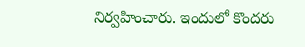నిర్వహించారు. ఇందులో కొందరు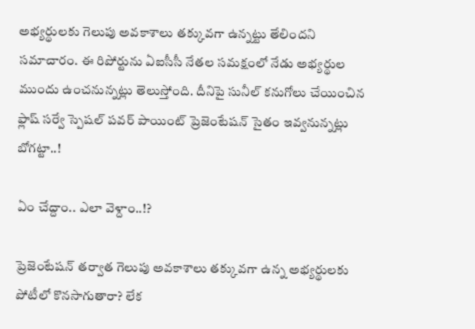అభ్యర్థులకు గెలుపు అవకాశాలు తక్కువగా ఉన్నట్టు తేలిందని సమాచారం. ఈ రిపోర్టును ఏఐసీసీ నేతల సమక్షంలో నేడు అభ్యర్థుల ముందు ఉంచనున్నట్లు తెలుస్తోంది. దీనిపై సునీల్ కనుగోలు చేయించిన ఫ్లాష్ సర్వే స్పెషల్ పవర్ పాయింట్ ప్రెజెంటేషన్ సైతం ఇవ్వనున్నట్లు బోగట్టా..!

ఏం చేద్దాం.. ఎలా వెళ్దాం..!?

ప్రెజెంటేషన్ తర్వాత గెలుపు అవకాశాలు తక్కువగా ఉన్న అభ్యర్థులకు పోటీలో కొనసాగుతారా? లేక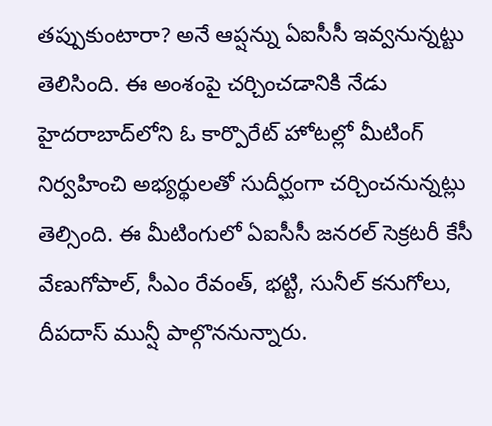తప్పుకుంటారా? అనే ఆప్షన్ను ఏఐసీసీ ఇవ్వనున్నట్టు తెలిసింది. ఈ అంశంపై చర్చించడానికి నేడు హైదరాబాద్‌లోని ఓ కార్పొరేట్ హోటల్లో మీటింగ్ నిర్వహించి అభ్యర్థులతో సుదీర్ఘంగా చర్చించనున్నట్లు తెల్సింది. ఈ మీటింగులో ఏఐసీసీ జనరల్ సెక్రటరీ కేసీ వేణుగోపాల్, సీఎం రేవంత్, భట్టి, సునీల్ కనుగోలు, దీపదాస్ మున్షీ పాల్గొననున్నారు.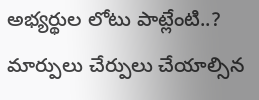అభ్యర్థుల లోటు పాట్లేంటి..? మార్పులు చేర్పులు చేయాల్సిన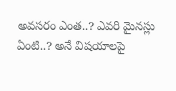అవసరం ఎంత..? ఎవరి మైనస్లు ఏంటి..? అనే విషయాలపై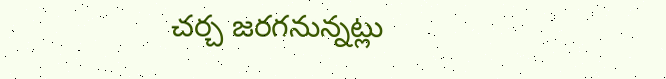చర్చ జరగనున్నట్లు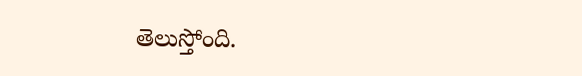తెలుస్తోంది.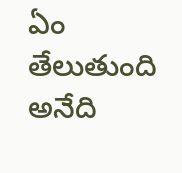ఏం తేలుతుంది అనేది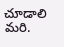చూడాలి మరి.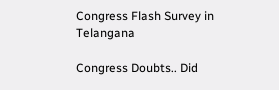Congress Flash Survey in Telangana

Congress Doubts.. Did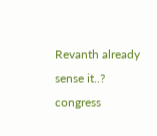Revanth already sense it..?
congress